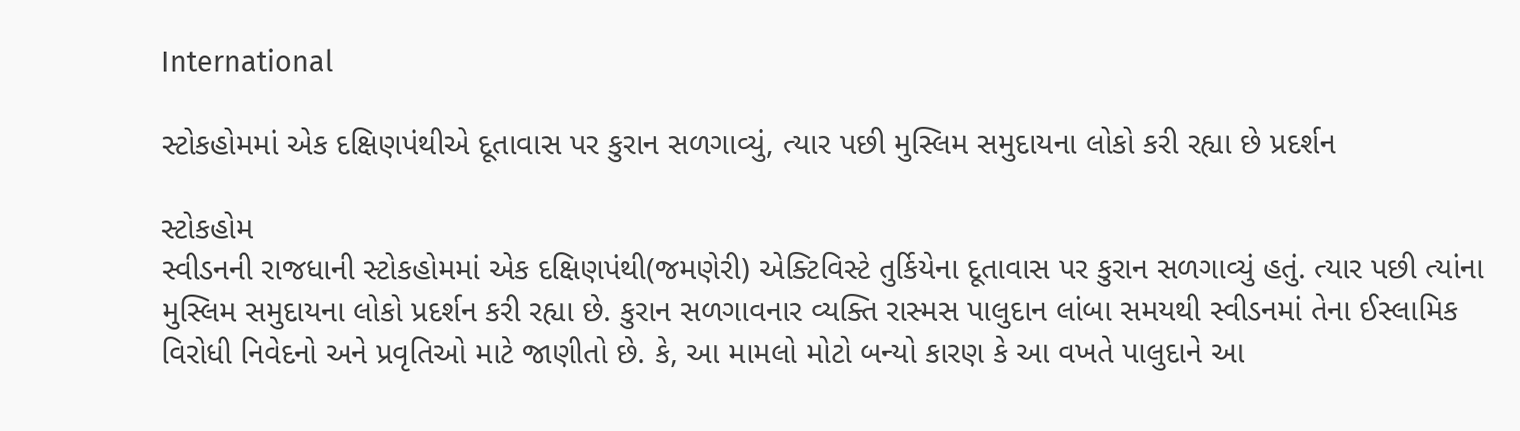International

સ્ટોકહોમમાં એક દક્ષિણપંથીએ દૂતાવાસ પર કુરાન સળગાવ્યું, ત્યાર પછી મુસ્લિમ સમુદાયના લોકો કરી રહ્યા છે પ્રદર્શન

સ્ટોકહોમ
સ્વીડનની રાજધાની સ્ટોકહોમમાં એક દક્ષિણપંથી(જમણેરી) એક્ટિવિસ્ટે તુર્કિયેના દૂતાવાસ પર કુરાન સળગાવ્યું હતું. ત્યાર પછી ત્યાંના મુસ્લિમ સમુદાયના લોકો પ્રદર્શન કરી રહ્યા છે. કુરાન સળગાવનાર વ્યક્તિ રાસ્મસ પાલુદાન લાંબા સમયથી સ્વીડનમાં તેના ઈસ્લામિક વિરોધી નિવેદનો અને પ્રવૃતિઓ માટે જાણીતો છે. કે, આ મામલો મોટો બન્યો કારણ કે આ વખતે પાલુદાને આ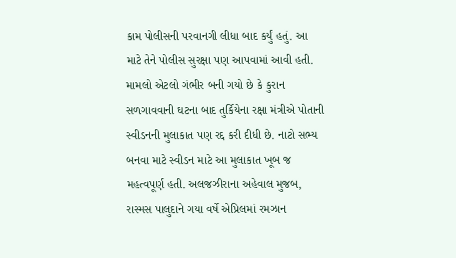કામ પોલીસની પરવાનગી લીધા બાદ કર્યું હતું. આ માટે તેને પોલીસ સુરક્ષા પણ આપવામાં આવી હતી. મામલો એટલો ગંભીર બની ગયો છે કે કુરાન સળગાવવાની ઘટના બાદ તુર્કિયેના રક્ષા મંત્રીએ પોતાની સ્વીડનની મુલાકાત પણ રદ્દ કરી દીધી છે. નાટો સભ્ય બનવા માટે સ્વીડન માટે આ મુલાકાત ખૂબ જ મહત્વપૂર્ણ હતી. અલજઝીરાના અહેવાલ મુજબ, રાસ્મસ પાલુદાને ગયા વર્ષે એપ્રિલમાં રમઝાન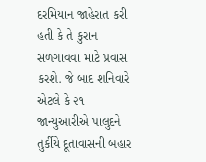દરમિયાન જાહેરાત કરી હતી કે તે કુરાન સળગાવવા માટે પ્રવાસ કરશે. જે બાદ શનિવારે એટલે કે ૨૧ જાન્યુઆરીએ પાલુદને તુર્કીયે દૂતાવાસની બહાર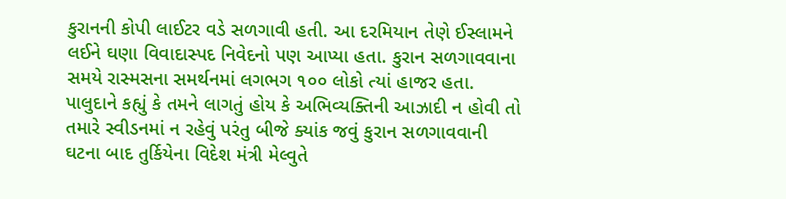કુરાનની કોપી લાઈટર વડે સળગાવી હતી. આ દરમિયાન તેણે ઈસ્લામને લઈને ઘણા વિવાદાસ્પદ નિવેદનો પણ આપ્યા હતા. કુરાન સળગાવવાના સમયે રાસ્મસના સમર્થનમાં લગભગ ૧૦૦ લોકો ત્યાં હાજર હતા. પાલુદાને કહ્યું કે તમને લાગતું હોય કે અભિવ્યક્તિની આઝાદી ન હોવી તો તમારે સ્વીડનમાં ન રહેવું પરંતુ બીજે ક્યાંક જવું કુરાન સળગાવવાની ઘટના બાદ તુર્કિયેના વિદેશ મંત્રી મેલ્વુતે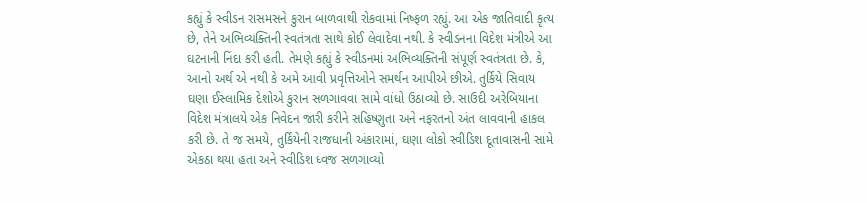કહ્યું કે સ્વીડન રાસમસને કુરાન બાળવાથી રોકવામાં નિષ્ફળ રહ્યું. આ એક જાતિવાદી કૃત્ય છે, તેને અભિવ્યક્તિની સ્વતંત્રતા સાથે કોઈ લેવાદેવા નથી. કે સ્વીડનના વિદેશ મંત્રીએ આ ઘટનાની નિંદા કરી હતી. તેમણે કહ્યું કે સ્વીડનમાં અભિવ્યક્તિની સંપૂર્ણ સ્વતંત્રતા છે. કે, આનો અર્થ એ નથી કે અમે આવી પ્રવૃત્તિઓને સમર્થન આપીએ છીએ. તુર્કિયે સિવાય ઘણા ઈસ્લામિક દેશોએ કુરાન સળગાવવા સામે વાંધો ઉઠાવ્યો છે. સાઉદી અરેબિયાના વિદેશ મંત્રાલયે એક નિવેદન જારી કરીને સહિષ્ણુતા અને નફરતનો અંત લાવવાની હાકલ કરી છે. તે જ સમયે, તુર્કિયેની રાજધાની અંકારામાં, ઘણા લોકો સ્વીડિશ દૂતાવાસની સામે એકઠા થયા હતા અને સ્વીડિશ ધ્વજ સળગાવ્યો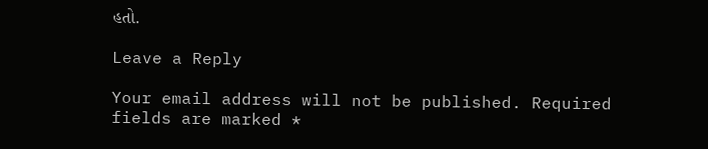હતો.

Leave a Reply

Your email address will not be published. Required fields are marked *